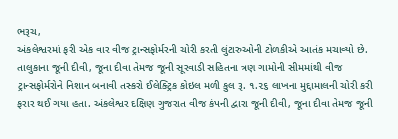ભરૂચ,
અંકલેશ્વરમાં ફરી એક વાર વીજ ટ્રાન્સફોર્મરની ચોરી કરતી લુંટારુઓની ટોળકીએ આતંક મચાવ્યો છે. તાલુકાના જૂની દીવી, જૂના દીવા તેમજ જૂની સૂરવાડી સહિતના ત્રણ ગામોની સીમમાંથી વીજ ટ્રાન્સફોર્મરોને નિશાન બનાવી તસ્કરો ઈલેક્ટ્રિક કોઇલ મળી કુલ રૂ. ૧.૨૬ લાખના મુદ્દામાલની ચોરી કરી ફરાર થઈ ગયા હતા. અંકલેશ્વર દક્ષિણ ગુજરાત વીજ કંપની દ્વારા જૂની દીવી, જૂના દીવા તેમજ જૂની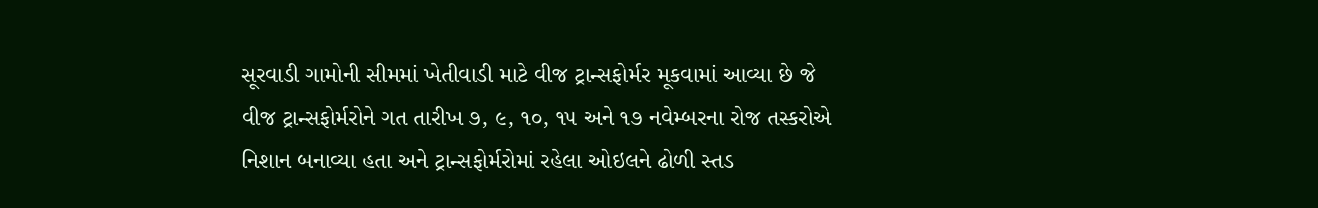સૂરવાડી ગામોની સીમમાં ખેતીવાડી માટે વીજ ટ્રાન્સફોર્મર મૂકવામાં આવ્યા છે જે વીજ ટ્રાન્સફોર્મરોને ગત તારીખ ૭, ૯, ૧૦, ૧૫ અને ૧૭ નવેમ્બરના રોજ તસ્કરોએ નિશાન બનાવ્યા હતા અને ટ્રાન્સફોર્મરોમાં રહેલા ઓઇલને ઢોળી સ્તડ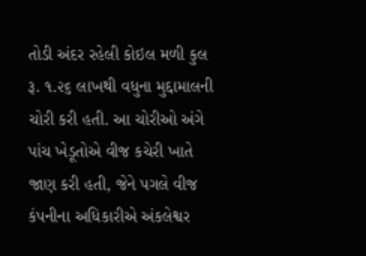તોડી અંદર રહેલી કોઇલ મળી કુલ રૂ. ૧.૨૬ લાખથી વધુના મુદ્દામાલની ચોરી કરી હતી. આ ચોરીઓ અંગે પાંચ ખેડૂતોએ વીજ કચેરી ખાતે જાણ કરી હતી, જેને પગલે વીજ કંપનીના અધિકારીએ અંકલેશ્વર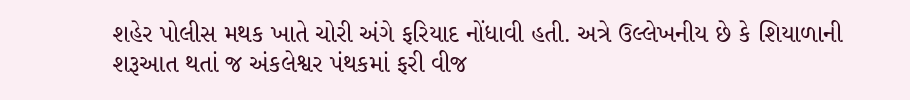શહેર પોલીસ મથક ખાતે ચોરી અંગે ફરિયાદ નોંધાવી હતી. અત્રે ઉલ્લેખનીય છે કે શિયાળાની શરૂઆત થતાં જ અંકલેશ્વર પંથકમાં ફરી વીજ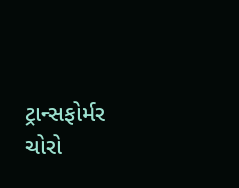ટ્રાન્સફોર્મર ચોરો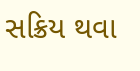સક્રિય થવા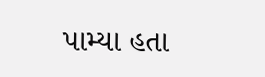પામ્યા હતા